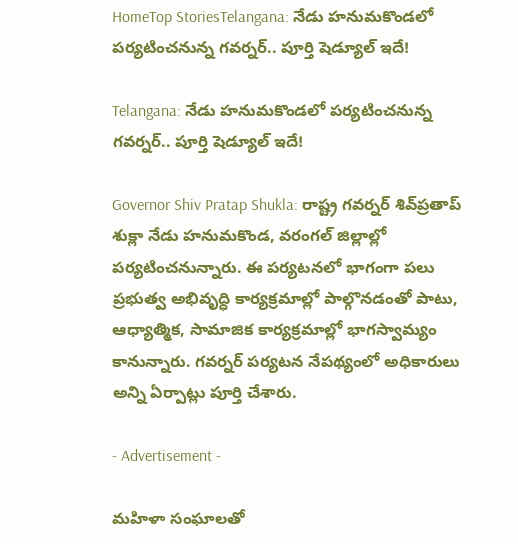HomeTop StoriesTelangana: నేడు హనుమకొండలో పర్యటించనున్న గవర్నర్‌.. పూర్తి షెడ్యూల్‌ ఇదే!

Telangana: నేడు హనుమకొండలో పర్యటించనున్న గవర్నర్‌.. పూర్తి షెడ్యూల్‌ ఇదే!

Governor Shiv Pratap Shukla: రాష్ట్ర గవర్నర్ శివ్‌ప్రతాప్ శుక్లా నేడు హనుమకొండ, వరంగల్ జిల్లాల్లో పర్యటించనున్నారు. ఈ పర్యటనలో భాగంగా పలు ప్రభుత్వ అభివృద్ధి కార్యక్రమాల్లో పాల్గొనడంతో పాటు, ఆధ్యాత్మిక, సామాజిక కార్యక్రమాల్లో భాగస్వామ్యం కానున్నారు. గవర్నర్ పర్యటన నేపథ్యంలో అధికారులు అన్ని ఏర్పాట్లు పూర్తి చేశారు.

- Advertisement -

మహిళా సంఘాలతో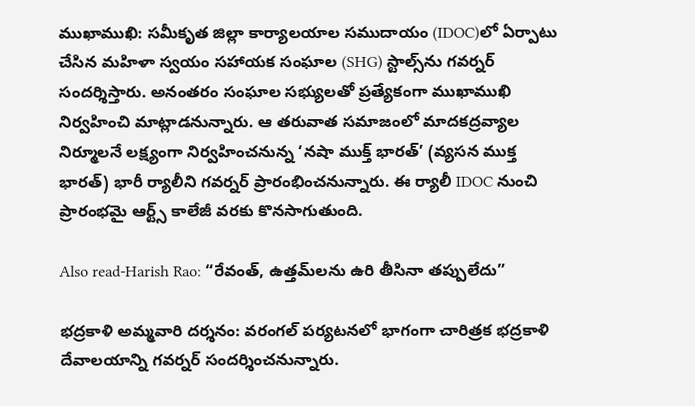ముఖాముఖి: సమీకృత జిల్లా కార్యాలయాల సముదాయం (IDOC)లో ఏర్పాటు చేసిన మహిళా స్వయం సహాయక సంఘాల (SHG) స్టాల్స్‌ను గవర్నర్ సందర్శిస్తారు. అనంతరం సంఘాల సభ్యులతో ప్రత్యేకంగా ముఖాముఖి నిర్వహించి మాట్లాడనున్నారు. ఆ తరువాత సమాజంలో మాదకద్రవ్యాల నిర్మూలనే లక్ష్యంగా నిర్వహించనున్న ‘నషా ముక్త్ భారత్’ (వ్యసన ముక్త భారత్) భారీ ర్యాలీని గవర్నర్ ప్రారంభించనున్నారు. ఈ ర్యాలీ IDOC నుంచి ప్రారంభమై ఆర్ట్స్ కాలేజీ వరకు కొనసాగుతుంది.

Also read-Harish Rao: “రేవంత్‌, ఉత్తమ్‌లను ఉరి తీసినా తప్పులేదు”

భద్రకాళి అమ్మవారి దర్శనం: వరంగల్ పర్యటనలో భాగంగా చారిత్రక భద్రకాళి దేవాలయాన్ని గవర్నర్ సందర్శించనున్నారు.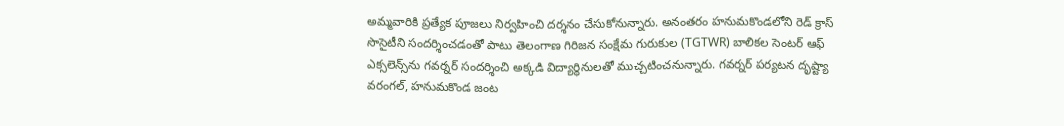అమ్మవారికి ప్రత్యేక పూజలు నిర్వహించి దర్శనం చేసుకోనున్నారు. అనంతరం హనుమకొండలోని రెడ్ క్రాస్ సొసైటీని సందర్శించడంతో పాటు తెలంగాణ గిరిజన సంక్షేమ గురుకుల (TGTWR) బాలికల సెంటర్ ఆఫ్ ఎక్సలెన్స్‌ను గవర్నర్ సందర్శించి అక్కడి విద్యార్థినులతో ముచ్చటించనున్నారు. గవర్నర్ పర్యటన దృష్ట్యా వరంగల్, హనుమకొండ జంట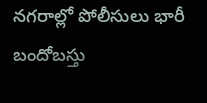నగరాల్లో పోలీసులు భారీ బందోబస్తు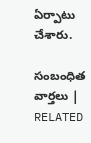ఏర్పాటు చేశారు.

సంబంధిత వార్తలు | RELATED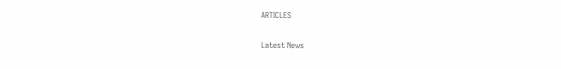ARTICLES

Latest News